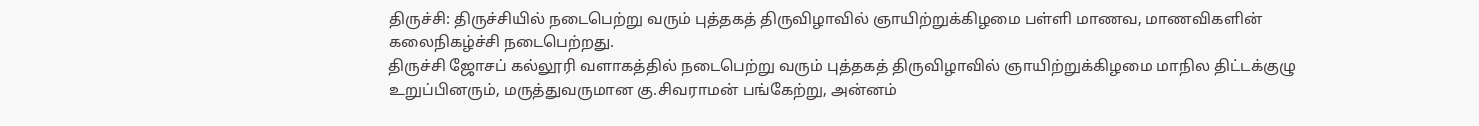திருச்சி: திருச்சியில் நடைபெற்று வரும் புத்தகத் திருவிழாவில் ஞாயிற்றுக்கிழமை பள்ளி மாணவ, மாணவிகளின் கலைநிகழ்ச்சி நடைபெற்றது.
திருச்சி ஜோசப் கல்லூரி வளாகத்தில் நடைபெற்று வரும் புத்தகத் திருவிழாவில் ஞாயிற்றுக்கிழமை மாநில திட்டக்குழு உறுப்பினரும், மருத்துவருமான கு.சிவராமன் பங்கேற்று, அன்னம்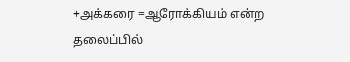+அக்கரை =ஆரோக்கியம் என்ற தலைப்பில்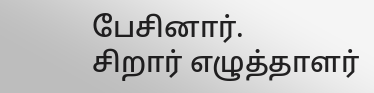பேசினார்.
சிறார் எழுத்தாளர்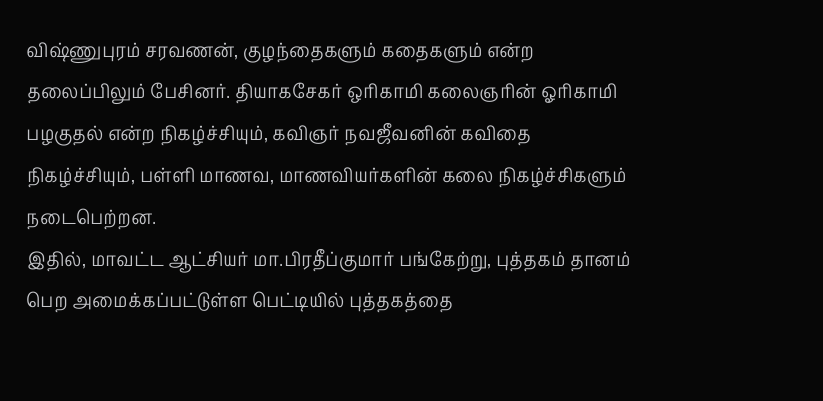விஷ்ணுபுரம் சரவணன், குழந்தைகளும் கதைகளும் என்ற தலைப்பிலும் பேசினர். தியாகசேகர் ஒரிகாமி கலைஞரின் ஓரிகாமி பழகுதல் என்ற நிகழ்ச்சியும், கவிஞர் நவஜீவனின் கவிதை நிகழ்ச்சியும், பள்ளி மாணவ, மாணவியர்களின் கலை நிகழ்ச்சிகளும் நடைபெற்றன.
இதில், மாவட்ட ஆட்சியர் மா.பிரதீப்குமார் பங்கேற்று, புத்தகம் தானம் பெற அமைக்கப்பட்டுள்ள பெட்டியில் புத்தகத்தை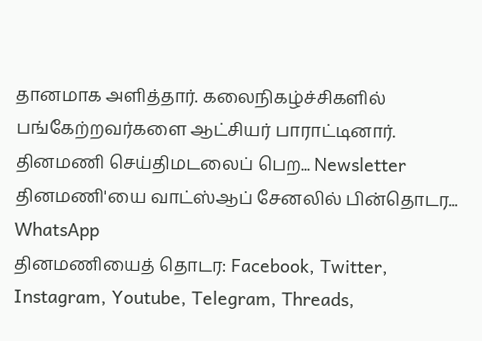தானமாக அளித்தார். கலைநிகழ்ச்சிகளில் பங்கேற்றவர்களை ஆட்சியர் பாராட்டினார்.
தினமணி செய்திமடலைப் பெற... Newsletter
தினமணி'யை வாட்ஸ்ஆப் சேனலில் பின்தொடர... WhatsApp
தினமணியைத் தொடர: Facebook, Twitter, Instagram, Youtube, Telegram, Threads,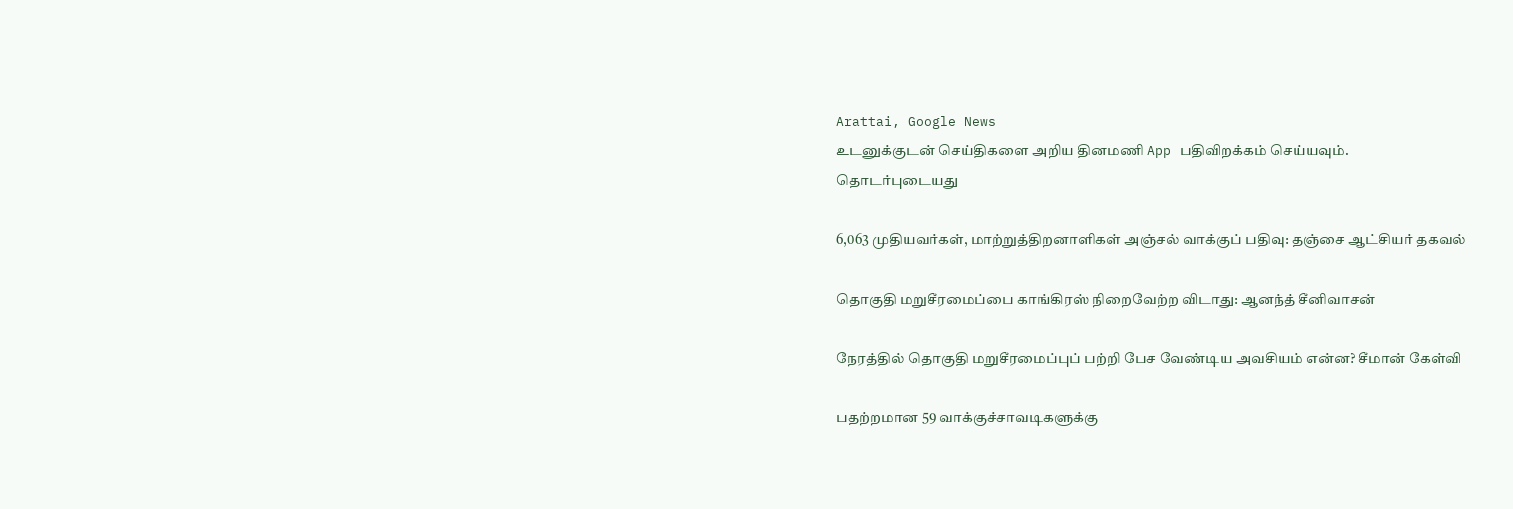Arattai, Google News
உடனுக்குடன் செய்திகளை அறிய தினமணி App பதிவிறக்கம் செய்யவும்.
தொடர்புடையது

6,063 முதியவர்கள், மாற்றுத்திறனாளிகள் அஞ்சல் வாக்குப் பதிவு: தஞ்சை ஆட்சியர் தகவல்

தொகுதி மறுசீரமைப்பை காங்கிரஸ் நிறைவேற்ற விடாது: ஆனந்த் சீனிவாசன்

நேரத்தில் தொகுதி மறுசீரமைப்புப் பற்றி பேச வேண்டிய அவசியம் என்ன? சீமான் கேள்வி

பதற்றமான 59 வாக்குச்சாவடிகளுக்கு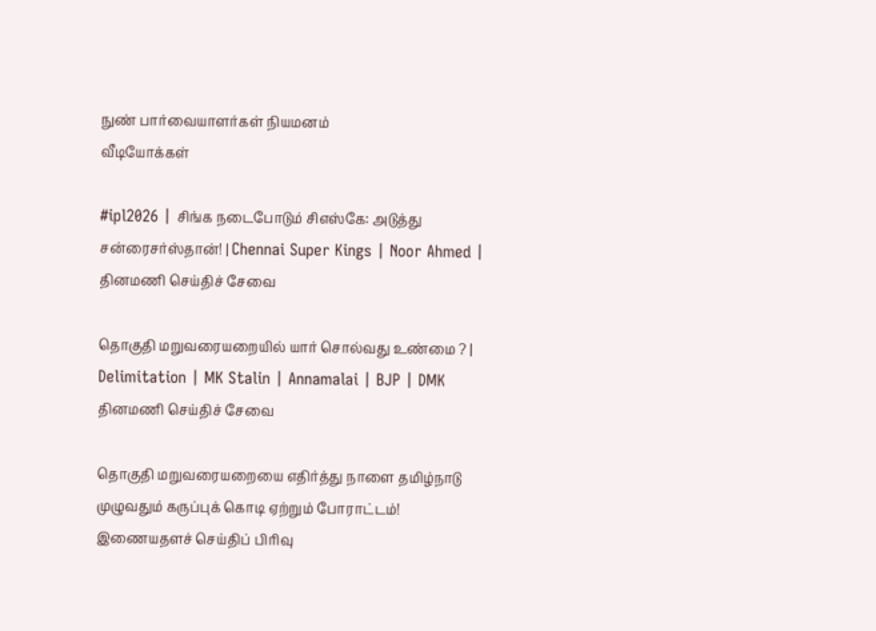நுண் பார்வையாளர்கள் நியமனம்
வீடியோக்கள்

#ipl2026 | சிங்க நடைபோடும் சிஎஸ்கே: அடுத்து சன்ரைசர்ஸ்தான்! | Chennai Super Kings | Noor Ahmed |
தினமணி செய்திச் சேவை

தொகுதி மறுவரையறையில் யார் சொல்வது உண்மை ? | Delimitation | MK Stalin | Annamalai | BJP | DMK
தினமணி செய்திச் சேவை

தொகுதி மறுவரையறையை எதிர்த்து நாளை தமிழ்நாடு முழுவதும் கருப்புக் கொடி ஏற்றும் போராட்டம்!
இணையதளச் செய்திப் பிரிவு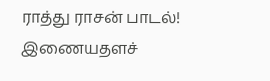ராத்து ராசன் பாடல்!
இணையதளச்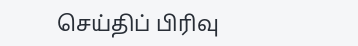செய்திப் பிரிவு